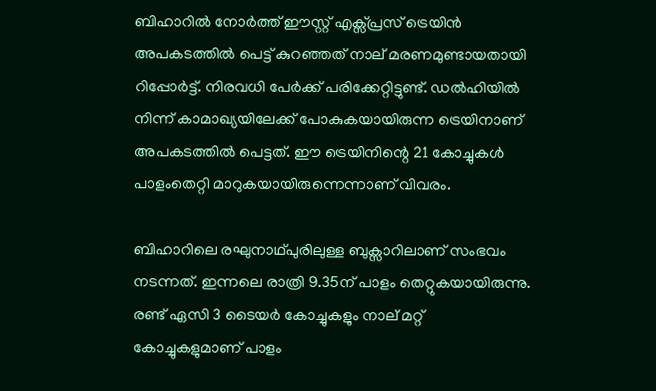ബിഹാറിൽ നോർത്ത് ഈസ്റ്റ് എക്സ്പ്രസ് ട്രെയിൻ അപകടത്തിൽ പെട്ട് കുറഞ്ഞത് നാല് മരണമുണ്ടായതായി റിപ്പോർ‍ട്ട്. നിരവധി പേർക്ക് പരിക്കേറ്റിട്ടുണ്ട്. ഡല്‍ഹിയിൽ നിന്ന് കാമാഖ്യയിലേക്ക് പോകുകയായിരുന്ന ട്രെയിനാണ് അപകടത്തിൽ പെട്ടത്. ഈ ട്രെയിനിന്റെ 21 കോച്ചുകൾ പാളംതെറ്റി മാറുകയായിരുന്നെന്നാണ് വിവരം.

ബിഹാറിലെ രഘുനാഥ്പുരിലുള്ള ബുക്സാറിലാണ് സംഭവം നടന്നത്. ഇന്നലെ രാത്രി 9.35ന് പാളം തെറ്റുകയായിരുന്നു. രണ്ട് ഏസി 3 ടൈയർ കോച്ചുകളും നാല് മറ്റ് കോച്ചുകളുമാണ് പാളം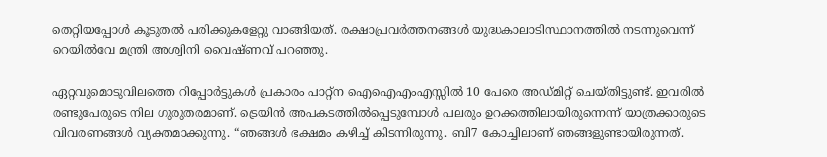തെറ്റിയപ്പോൾ കൂടുതൽ പരിക്കുകളേറ്റു വാങ്ങിയത്. രക്ഷാപ്രവർത്തനങ്ങൾ യുദ്ധകാലാടിസ്ഥാനത്തിൽ നടന്നുവെന്ന് റെയിൽവേ മന്ത്രി അശ്വിനി വൈഷ്ണവ് പറഞ്ഞു.

ഏറ്റവുമൊടുവിലത്തെ റിപ്പോർട്ടുകൾ പ്രകാരം പാറ്റ്ന ഐഐഎംഎസ്സിൽ 10 പേരെ അഡ്മിറ്റ് ചെയ്തിട്ടുണ്ട്. ഇവരിൽ രണ്ടുപേരുടെ നില ഗുരുതരമാണ്. ട്രെയിൻ അപകടത്തിൽപ്പെടുമ്പോൾ പലരും ഉറക്കത്തിലായിരുന്നെന്ന് യാത്രക്കാരുടെ വിവരണങ്ങൾ വ്യക്തമാക്കുന്നു. “ഞങ്ങൾ ഭക്ഷമം കഴിച്ച് കിടന്നിരുന്നു. ബി7 കോച്ചിലാണ് ഞങ്ങളുണ്ടായിരുന്നത്.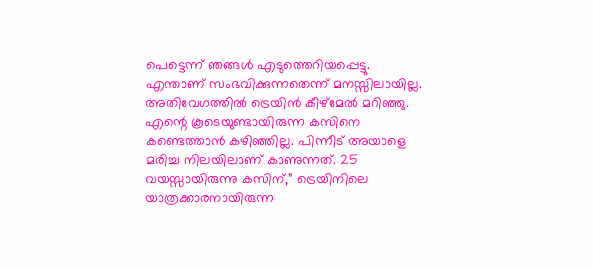പെട്ടെന്ന് ഞങ്ങൾ എടുത്തെറിയപ്പെട്ടു. എന്താണ് സംഭവിക്കുന്നതെന്ന് മനസ്സിലായില്ല. അതിവേഗത്തിൽ ട്രെയിൻ കീഴ്മേൽ മറിഞ്ഞു. എന്റെ കൂടെയുണ്ടായിരുന്ന കസിനെ കണ്ടെത്താൻ കഴിഞ്ഞില്ല. പിന്നീട് അയാളെ മരിച്ച നിലയിലാണ് കാണുന്നത്. 25 വയസ്സായിരുന്നു കസിന്,” ട്രെയിനിലെ യാത്രക്കാരനായിരുന്ന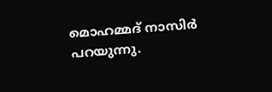മൊഹമ്മദ് നാസിർ പറയുന്നു.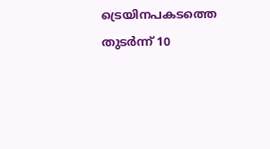ട്രെയിനപകടത്തെ തുടർന്ന് 10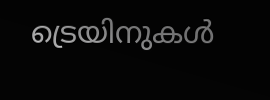ട്രെയിനുകൾ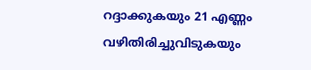റദ്ദാക്കുകയും 21 എണ്ണം വഴിതിരിച്ചുവിടുകയും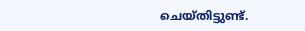ചെയ്തിട്ടുണ്ട്.